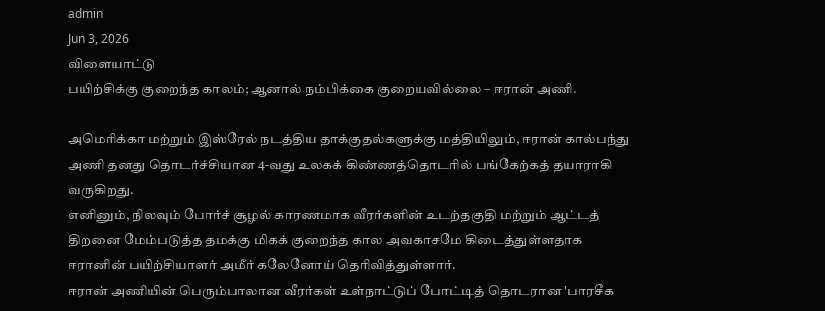admin
Jun 3, 2026
விளையாட்டு
பயிற்சிக்கு குறைந்த காலம்; ஆனால் நம்பிக்கை குறையவில்லை – ஈரான் அணி.

அமெரிக்கா மற்றும் இஸ்ரேல் நடத்திய தாக்குதல்களுக்கு மத்தியிலும், ஈரான் கால்பந்து அணி தனது தொடர்ச்சியான 4-வது உலகக் கிண்ணத்தொடரில் பங்கேற்கத் தயாராகி வருகிறது.
எனினும், நிலவும் போர்ச் சூழல் காரணமாக வீரர்களின் உடற்தகுதி மற்றும் ஆட்டத் திறனை மேம்படுத்த தமக்கு மிகக் குறைந்த கால அவகாசமே கிடைத்துள்ளதாக ஈரானின் பயிற்சியாளர் அமீர் கலேனோய் தெரிவித்துள்ளார்.
ஈரான் அணியின் பெரும்பாலான வீரர்கள் உள்நாட்டுப் போட்டித் தொடரான 'பாரசீக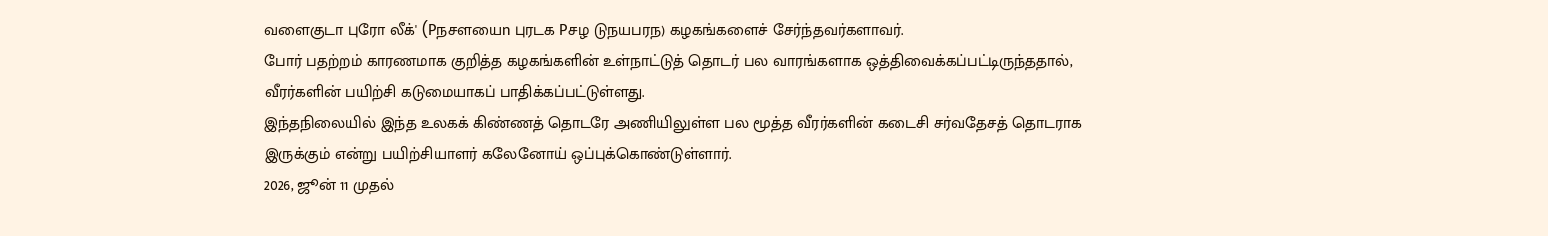வளைகுடா புரோ லீக்' (Pநசளயைn புரடக Pசழ டுநயபரந) கழகங்களைச் சேர்ந்தவர்களாவர்.
போர் பதற்றம் காரணமாக குறித்த கழகங்களின் உள்நாட்டுத் தொடர் பல வாரங்களாக ஒத்திவைக்கப்பட்டிருந்ததால், வீரர்களின் பயிற்சி கடுமையாகப் பாதிக்கப்பட்டுள்ளது.
இந்தநிலையில் இந்த உலகக் கிண்ணத் தொடரே அணியிலுள்ள பல மூத்த வீரர்களின் கடைசி சர்வதேசத் தொடராக இருக்கும் என்று பயிற்சியாளர் கலேனோய் ஒப்புக்கொண்டுள்ளார்.
2026, ஜூன் 11 முதல்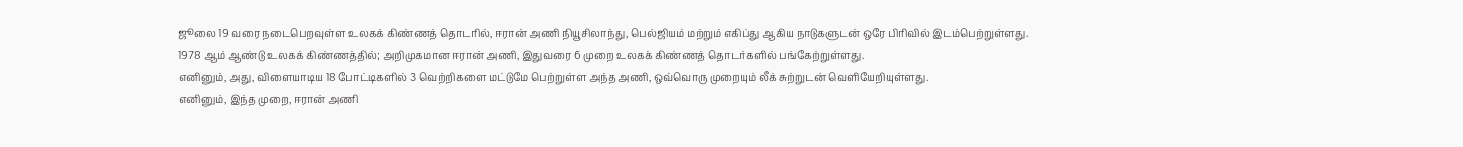ஜூலை 19 வரை நடைபெறவுள்ள உலகக் கிண்ணத் தொடரில், ஈரான் அணி நியூசிலாந்து, பெல்ஜியம் மற்றும் எகிப்து ஆகிய நாடுகளுடன் ஒரே பிரிவில் இடம்பெற்றுள்ளது.
1978 ஆம் ஆண்டு உலகக் கிண்ணத்தில்; அறிமுகமான ஈரான் அணி, இதுவரை 6 முறை உலகக் கிண்ணத் தொடர்களில் பங்கேற்றுள்ளது.
எனினும், அது, விளையாடிய 18 போட்டிகளில் 3 வெற்றிகளை மட்டுமே பெற்றுள்ள அந்த அணி, ஒவ்வொரு முறையும் லீக் சுற்றுடன் வெளியேறியுள்ளது.
எனினும், இந்த முறை, ஈரான் அணி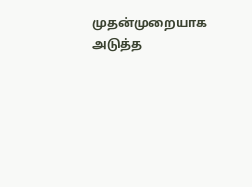முதன்முறையாக அடுத்த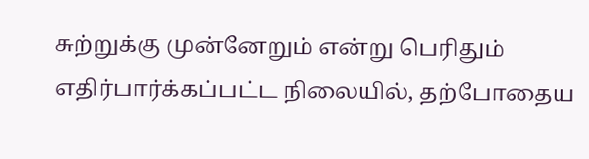சுற்றுக்கு முன்னேறும் என்று பெரிதும் எதிர்பார்க்கப்பட்ட நிலையில், தற்போதைய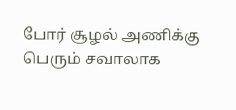போர் சூழல் அணிக்கு பெரும் சவாலாக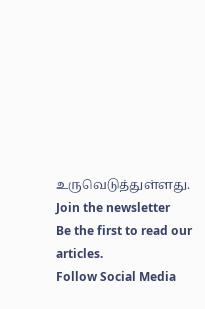உருவெடுத்துள்ளது.
Join the newsletter
Be the first to read our articles.
Follow Social Media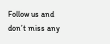Follow us and don’t miss any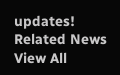updates!
Related News
View All